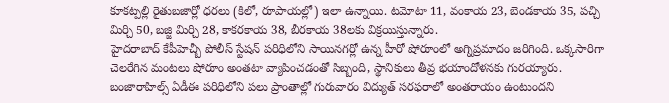కూకట్పల్లి రైతుబజార్లో ధరలు (కిలో, రూపాయల్లో) ఇలా ఉన్నాయి. టమోటా 11, వంకాయ 23, బెండకాయ 35, పచ్చి మిర్చి 50, బజ్జి మిర్చి 28, కాకరకాయ 38, బీరకాయ 38లకు విక్రయిస్తున్నారు.
హైదరాబాద్ కేపీహెచ్బీ పోలీస్ స్టేషన్ పరిధిలోని సాయినగర్లో ఉన్న హీరో షోరూంలో అగ్నిప్రమాదం జరిగింది. ఒక్కసారిగా చెలరేగిన మంటలు షోరూం అంతటా వ్యాపించడంతో సిబ్బంది, స్థానికులు తీవ్ర భయాందోళనకు గురయ్యారు.
బంజారాహిల్స్ ఏడీఈ పరిధిలోని పలు ప్రాంతాల్లో గురువారం విద్యుత్ సరఫరాలో అంతరాయం ఉంటుందని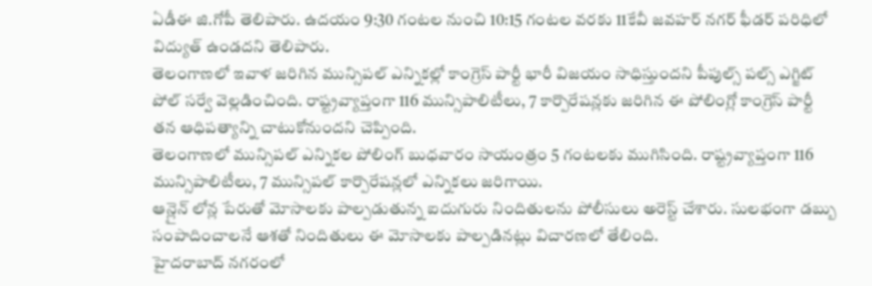ఏడీఈ జి.గోపీ తెలిపారు. ఉదయం 9:30 గంటల నుంచి 10:15 గంటల వరకు 11కేవీ జవహర్ నగర్ ఫీడర్ పరిధిలో విద్యుత్ ఉండదని తెలిపారు.
తెలంగాణలో ఇవాళ జరిగిన మున్సిపల్ ఎన్నికల్లో కాంగ్రెస్ పార్టీ భారీ విజయం సాధిస్తుందని పీపుల్స్ పల్స్ ఎగ్జిట్ పోల్ సర్వే వెల్లడించింది. రాష్ట్రవ్యాప్తంగా 116 మున్సిపాలిటీలు, 7 కార్పొరేషన్లకు జరిగిన ఈ పోలింగ్లో కాంగ్రెస్ పార్టీ తన ఆధిపత్యాన్ని చాటుకోనుందని చెప్పింది.
తెలంగాణలో మున్సిపల్ ఎన్నికల పోలింగ్ బుధవారం సాయంత్రం 5 గంటలకు ముగిసింది. రాష్ట్రవ్యాప్తంగా 116 మున్సిపాలిటీలు, 7 మున్సిపల్ కార్పొరేషన్లలో ఎన్నికలు జరిగాయి.
ఆన్లైన్ లోన్ల పేరుతో మోసాలకు పాల్పడుతున్న ఐదుగురు నిందితులను పోలీసులు అరెస్ట్ చేశారు. సులభంగా డబ్బు సంపాదించాలనే ఆశతో నిందితులు ఈ మోసాలకు పాల్పడినట్లు విచారణలో తేలింది.
హైదరాబాద్ నగరంలో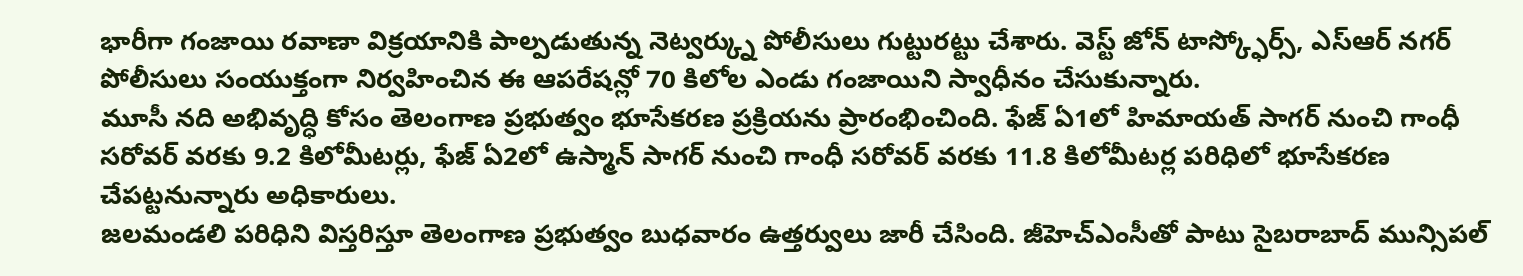భారీగా గంజాయి రవాణా విక్రయానికి పాల్పడుతున్న నెట్వర్క్ను పోలీసులు గుట్టురట్టు చేశారు. వెస్ట్ జోన్ టాస్క్ఫోర్స్, ఎస్ఆర్ నగర్ పోలీసులు సంయుక్తంగా నిర్వహించిన ఈ ఆపరేషన్లో 70 కిలోల ఎండు గంజాయిని స్వాధీనం చేసుకున్నారు.
మూసీ నది అభివృద్ధి కోసం తెలంగాణ ప్రభుత్వం భూసేకరణ ప్రక్రియను ప్రారంభించింది. ఫేజ్ ఏ1లో హిమాయత్ సాగర్ నుంచి గాంధీ సరోవర్ వరకు 9.2 కిలోమీటర్లు, ఫేజ్ ఏ2లో ఉస్మాన్ సాగర్ నుంచి గాంధీ సరోవర్ వరకు 11.8 కిలోమీటర్ల పరిధిలో భూసేకరణ చేపట్టనున్నారు అధికారులు.
జలమండలి పరిధిని విస్తరిస్తూ తెలంగాణ ప్రభుత్వం బుధవారం ఉత్తర్వులు జారీ చేసింది. జీహెచ్ఎంసీతో పాటు సైబరాబాద్ మున్సిపల్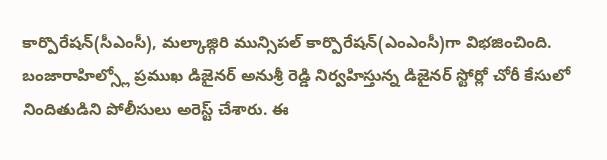కార్పొరేషన్(సీఎంసీ), మల్కాజ్గిరి మున్సిపల్ కార్పొరేషన్(ఎంఎంసీ)గా విభజించింది.
బంజారాహిల్స్లో ప్రముఖ డిజైనర్ అనుశ్రీ రెడ్డి నిర్వహిస్తున్న డిజైనర్ స్టోర్లో చోరీ కేసులో నిందితుడిని పోలీసులు అరెస్ట్ చేశారు. ఈ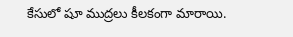కేసులో షూ ముద్రలు కీలకంగా మారాయి.